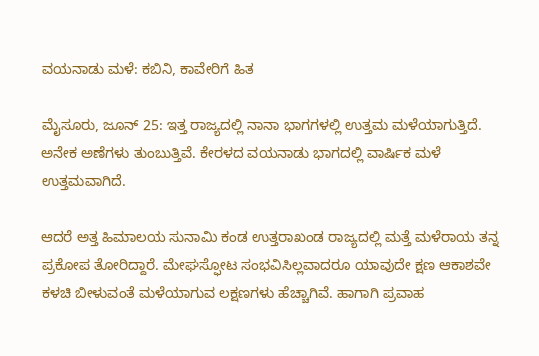ವಯನಾಡು ಮಳೆ: ಕಬಿನಿ, ಕಾವೇರಿಗೆ ಹಿತ

ಮೈಸೂರು‌, ಜೂನ್ 25: ಇತ್ತ ರಾಜ್ಯದಲ್ಲಿ ನಾನಾ ಭಾಗಗಳಲ್ಲಿ ಉತ್ತಮ ಮಳೆಯಾಗುತ್ತಿದೆ. ಅನೇಕ ಅಣೆಗಳು ತುಂಬುತ್ತಿವೆ. ಕೇರಳದ ವಯನಾಡು ಭಾಗದಲ್ಲಿ ವಾರ್ಷಿಕ ಮಳೆ ಉತ್ತಮವಾಗಿದೆ.

ಆದರೆ ಅತ್ತ ಹಿಮಾಲಯ ಸುನಾಮಿ ಕಂಡ ಉತ್ತರಾಖಂಡ ರಾಜ್ಯದಲ್ಲಿ ಮತ್ತೆ ಮಳೆರಾಯ ತನ್ನ ಪ್ರಕೋಪ ತೋರಿದ್ದಾರೆ. ಮೇಘಸ್ಫೋಟ ಸಂಭವಿಸಿಲ್ಲವಾದರೂ ಯಾವುದೇ ಕ್ಷಣ ಆಕಾಶವೇ ಕಳಚಿ ಬೀಳುವಂತೆ ಮಳೆಯಾಗುವ ಲಕ್ಷಣಗಳು ಹೆಚ್ಚಾಗಿವೆ. ಹಾಗಾಗಿ ಪ್ರವಾಹ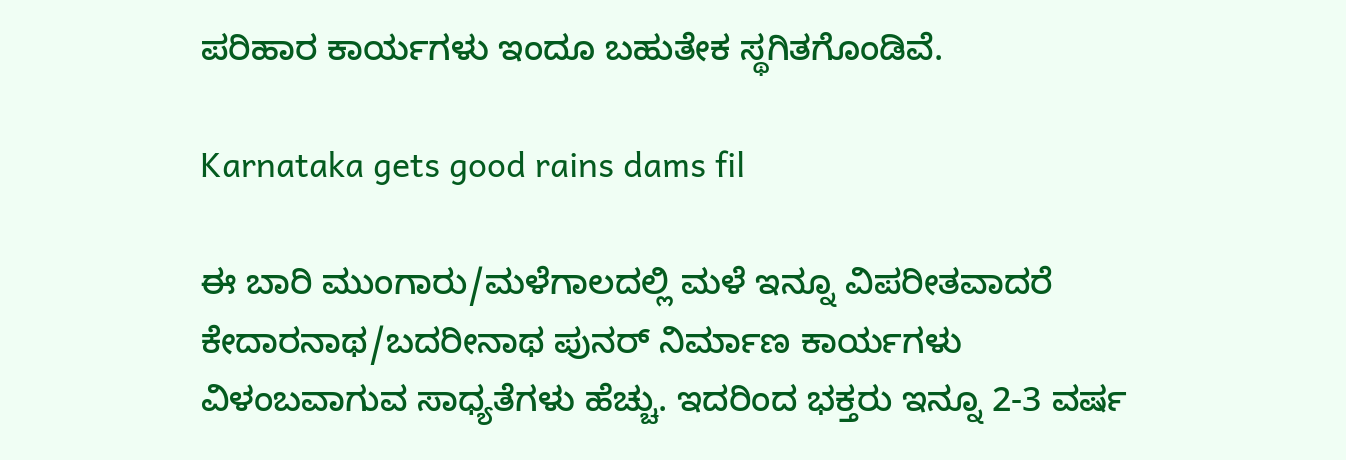ಪರಿಹಾರ ಕಾರ್ಯಗಳು ಇಂದೂ ಬಹುತೇಕ ಸ್ಥಗಿತಗೊಂಡಿವೆ.

Karnataka gets good rains dams fil

ಈ ಬಾರಿ ಮುಂಗಾರು/ಮಳೆಗಾಲದಲ್ಲಿ ಮಳೆ ಇನ್ನೂ ವಿಪರೀತವಾದರೆ ಕೇದಾರನಾಥ/ಬದರೀನಾಥ ಪುನರ್ ನಿರ್ಮಾಣ ಕಾರ್ಯಗಳು ವಿಳಂಬವಾಗುವ ಸಾಧ್ಯತೆಗಳು ಹೆಚ್ಚು. ಇದರಿಂದ ಭಕ್ತರು ಇನ್ನೂ 2-3 ವರ್ಷ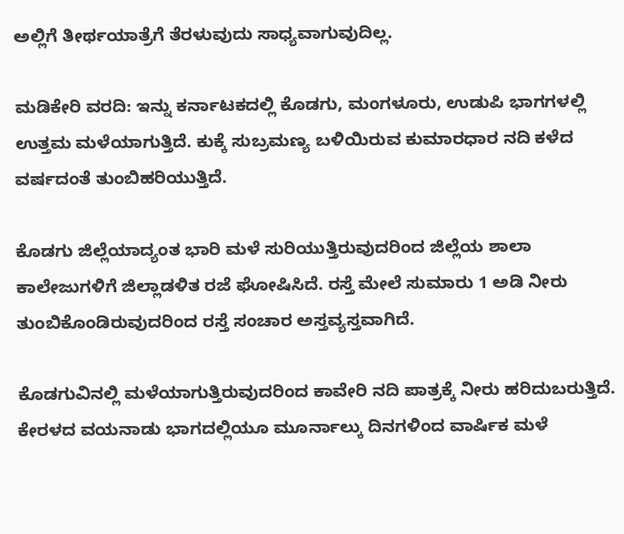ಅಲ್ಲಿಗೆ ತೀರ್ಥಯಾತ್ರೆಗೆ ತೆರಳುವುದು ಸಾಧ್ಯವಾಗುವುದಿಲ್ಲ.

ಮಡಿಕೇರಿ ವರದಿ: ಇನ್ನು ಕರ್ನಾಟಕದಲ್ಲಿ ಕೊಡಗು, ಮಂಗಳೂರು, ಉಡುಪಿ ಭಾಗಗಳಲ್ಲಿ ಉತ್ತಮ ಮಳೆಯಾಗುತ್ತಿದೆ. ಕುಕ್ಕೆ ಸುಬ್ರಮಣ್ಯ ಬಳಿಯಿರುವ ಕುಮಾರಧಾರ ನದಿ ಕಳೆದ ವರ್ಷದಂತೆ ತುಂಬಿಹರಿಯುತ್ತಿದೆ.

ಕೊಡಗು ಜಿಲ್ಲೆಯಾದ್ಯಂತ ಭಾರಿ ಮಳೆ ಸುರಿಯುತ್ತಿರುವುದರಿಂದ ಜಿಲ್ಲೆಯ ಶಾಲಾ ಕಾಲೇಜುಗಳಿಗೆ ಜಿಲ್ಲಾಡಳಿತ ರಜೆ ಘೋಷಿಸಿದೆ. ರಸ್ತೆ ಮೇಲೆ ಸುಮಾರು 1 ಅಡಿ ನೀರು ತುಂಬಿಕೊಂಡಿರುವುದರಿಂದ ರಸ್ತೆ ಸಂಚಾರ ಅಸ್ತವ್ಯಸ್ತವಾಗಿದೆ.

ಕೊಡಗುವಿನಲ್ಲಿ ಮಳೆಯಾಗುತ್ತಿರುವುದರಿಂದ ಕಾವೇರಿ ನದಿ ಪಾತ್ರಕ್ಕೆ ನೀರು ಹರಿದುಬರುತ್ತಿದೆ. ಕೇರಳದ ವಯನಾಡು ಭಾಗದಲ್ಲಿಯೂ ಮೂರ್ನಾಲ್ಕು ದಿನಗಳಿಂದ ವಾರ್ಷಿಕ ಮಳೆ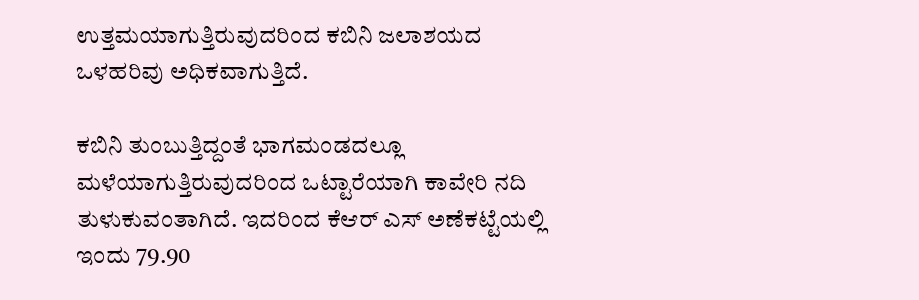ಉತ್ತಮಯಾಗುತ್ತಿರುವುದರಿಂದ ಕಬಿನಿ ಜಲಾಶಯದ ಒಳಹರಿವು ಅಧಿಕವಾಗುತ್ತಿದೆ.

ಕಬಿನಿ ತುಂಬುತ್ತಿದ್ದಂತೆ ಭಾಗಮಂಡದಲ್ಲೂ ಮಳೆಯಾಗುತ್ತಿರುವುದರಿಂದ ಒಟ್ಟಾರೆಯಾಗಿ ಕಾವೇರಿ ನದಿ ತುಳುಕುವಂತಾಗಿದೆ. ಇದರಿಂದ ಕೆಆರ್ ಎಸ್ ಅಣೆಕಟ್ಟೆಯಲ್ಲಿ ಇಂದು 79.90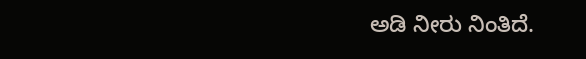ಅಡಿ ನೀರು ನಿಂತಿದೆ.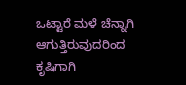ಒಟ್ಟಾರೆ ಮಳೆ ಚೆನ್ನಾಗಿ ಆಗುತ್ತಿರುವುದರಿಂದ ಕೃಷಿಗಾಗಿ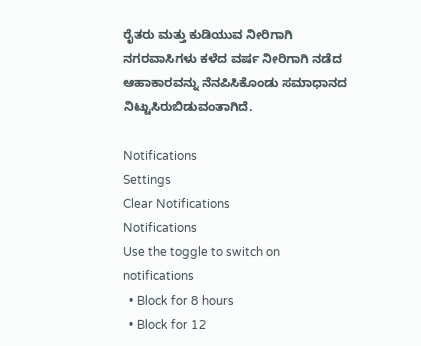ರೈತರು ಮತ್ತು ಕುಡಿಯುವ ನೀರಿಗಾಗಿ ನಗರವಾಸಿಗಳು ಕಳೆದ ವರ್ಷ ನೀರಿಗಾಗಿ ನಡೆದ ಆಹಾಕಾರವನ್ನು ನೆನಪಿಸಿಕೊಂಡು ಸಮಾಧಾನದ ನಿಟ್ಟುಸಿರುಬಿಡುವಂತಾಗಿದೆ.

Notifications
Settings
Clear Notifications
Notifications
Use the toggle to switch on notifications
  • Block for 8 hours
  • Block for 12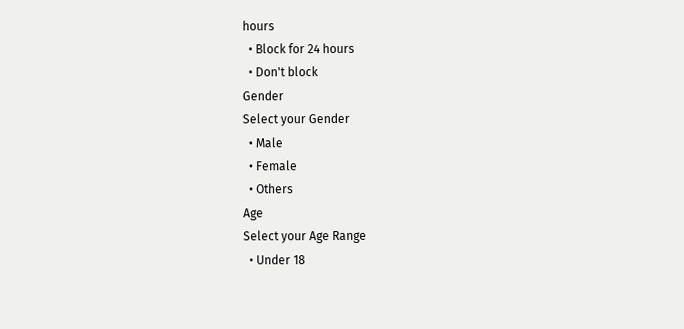hours
  • Block for 24 hours
  • Don't block
Gender
Select your Gender
  • Male
  • Female
  • Others
Age
Select your Age Range
  • Under 18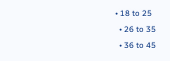• 18 to 25
  • 26 to 35
  • 36 to 45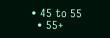• 45 to 55
  • 55+